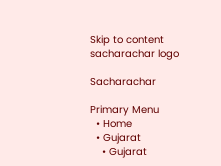Skip to content
sacharachar logo

Sacharachar

Primary Menu
  • Home
  • Gujarat
    • Gujarat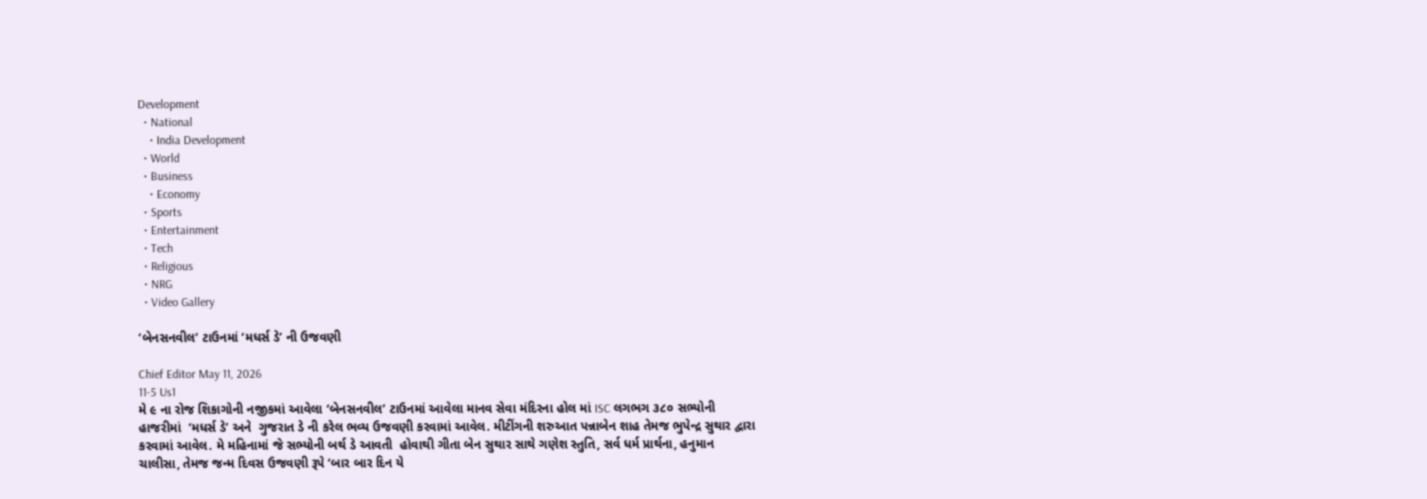Development
  • National
    • India Development
  • World
  • Business
    • Economy
  • Sports
  • Entertainment
  • Tech
  • Religious
  • NRG
  • Video Gallery

‘બેનસનવીલ’ ટાઉનમાં ‘મધર્સ ડે’ ની ઉજવણી

Chief Editor May 11, 2026
11-5 Us1
મે ૯ ના રોજ શિકાગોની નજીકમાં આવેલા ‘બેનસનવીલ’ ટાઉનમાં આવેલા માનવ સેવા મંદિરના હોલ માં ISC લગભગ ૩૮૦ સભ્યોની હાજરીમાં  ‘મધર્સ ડે’ અને  ગુજરાત ડે ની કરેલ ભવ્ય ઉજવણી કરવામાં આવેલ. મીટીંગની શરુઆત પન્નાબેન શાહ તેમજ ભુપેન્દ્ર સુથાર દ્વારા કરવામાં આવેલ. મે મહિનામાં જે સભ્યોની બર્થ ડે આવતી  હોવાથી ગીતા બેન સુથાર સાથે ગણેશ સ્તુતિ, સર્વ ધર્મ પ્રાર્થના, હનુમાન ચાલીસા, તેમજ જન્મ દિવસ ઉજવણી રૂપે ‘બાર બાર દિન યે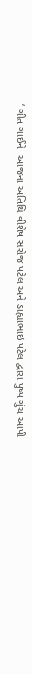‘ ગીત ગાઈને  આજના અતિથિ વીશેષ સરોજ પટેલ અને ડાહ્યાભાઇ પટેલ દ્વારા પુષ્પ ગુંચ આપી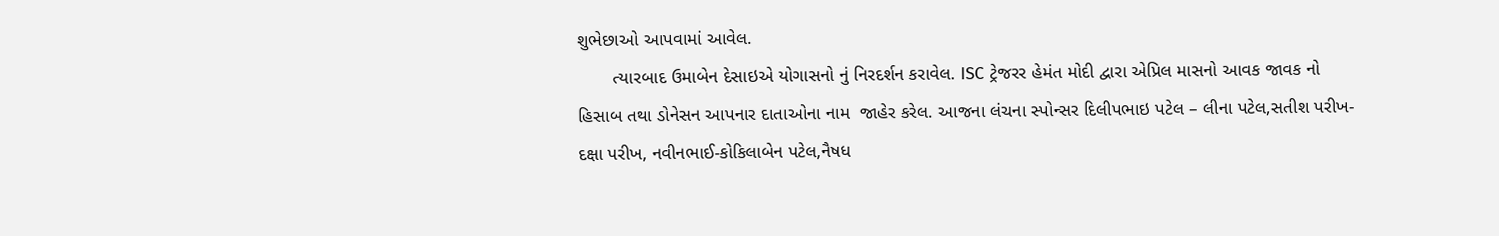શુભેછાઓ આપવામાં આવેલ.
       ત્યારબાદ ઉમાબેન દેસાઇએ યોગાસનો નું નિરદર્શન કરાવેલ. ISC ટ્રેજરર હેમંત મોદી દ્વારા એપ્રિલ માસનો આવક જાવક નો હિસાબ તથા ડોનેસન આપનાર દાતાઓના નામ  જાહેર કરેલ. આજના લંચના સ્પોન્સર દિલીપભાઇ પટેલ – લીના પટેલ,સતીશ પરીખ- દક્ષા પરીખ, નવીનભાઈ-કોકિલાબેન પટેલ,નૈષધ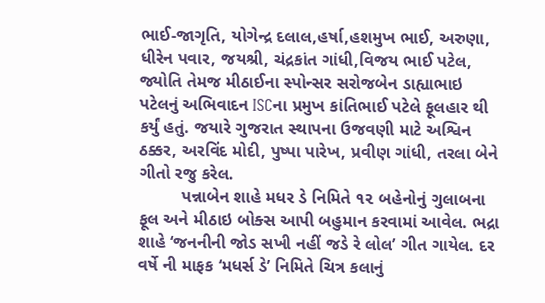ભાઈ-જાગૃતિ, યોગેન્દ્ર દલાલ,હર્ષા,હશમુખ ભાઈ, અરુણા, ધીરેન પવાર, જયશ્રી, ચંદ્રકાંત ગાંધી,વિજય ભાઈ પટેલ, જ્યોતિ તેમજ મીઠાઈના સ્પોન્સર સરોજબેન ડાહ્યાભાઇ પટેલનું અભિવાદન ISCના પ્રમુખ કાંતિભાઈ પટેલે ફૂલહાર થી કર્યું હતું. જયારે ગુજરાત સ્થાપના ઉજવણી માટે અશ્વિન ઠક્કર, અરવિંદ મોદી, પુષ્પા પારેખ, પ્રવીણ ગાંધી, તરલા બેને  ગીતો રજુ કરેલ.
         પન્નાબેન શાહે મધર ડે નિમિતે ૧૨ બહેનોનું ગુલાબના ફૂલ અને મીઠાઇ બોક્સ આપી બહુમાન કરવામાં આવેલ. ભદ્રા શાહે ‘જનનીની જોડ સખી નહીં જડે રે લોલ’ ગીત ગાયેલ. દર વર્ષે ની માફક ‘મધર્સ ડે’ નિમિતે ચિત્ર કલાનું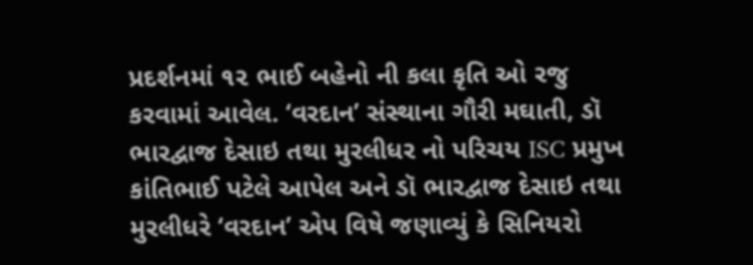પ્રદર્શનમાં ૧૨ ભાઈ બહેનો ની કલા કૃતિ ઓ રજુ કરવામાં આવેલ. ‘વરદાન’ સંસ્થાના ગૌરી મઘાતી, ડૉ ભારદ્વાજ દેસાઇ તથા મુરલીધર નો પરિચય ISC પ્રમુખ કાંતિભાઈ પટેલે આપેલ અને ડૉ ભારદ્વાજ દેસાઇ તથા મુરલીધરે ‘વરદાન’ એપ વિષે જણાવ્યું કે સિનિયરો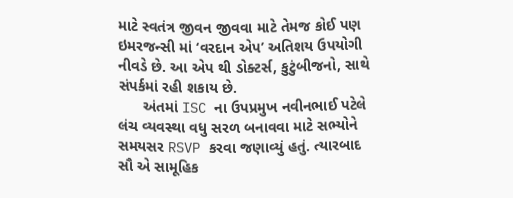માટે સ્વતંત્ર જીવન જીવવા માટે તેમજ કોઈ પણ ઇમરજન્સી માં ‘વરદાન એપ’ અતિશય ઉપયોગી નીવડે છે. આ એપ થી ડોક્ટર્સ, કુટુંબીજનો, સાથે સંપર્કમાં રહી શકાય છે.
      અંતમાં ISC ના ઉપપ્રમુખ નવીનભાઈ પટેલે લંચ વ્યવસ્થા વધુ સરળ બનાવવા માટે સભ્યોને સમયસર RSVP કરવા જણાવ્યું હતું. ત્યારબાદ સૌ એ સામૂહિક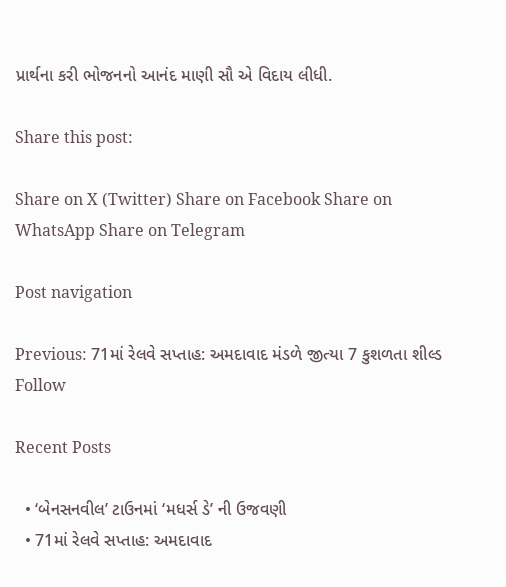પ્રાર્થના કરી ભોજનનો આનંદ માણી સૌ એ વિદાય લીધી.

Share this post:

Share on X (Twitter) Share on Facebook Share on WhatsApp Share on Telegram

Post navigation

Previous: 71માં રેલવે સપ્તાહ: અમદાવાદ મંડળે જીત્યા 7 કુશળતા શીલ્ડ
Follow

Recent Posts

  • ‘બેનસનવીલ’ ટાઉનમાં ‘મધર્સ ડે’ ની ઉજવણી
  • 71માં રેલવે સપ્તાહ: અમદાવાદ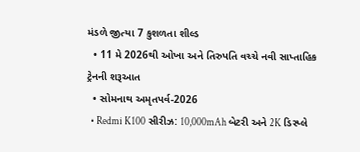મંડળે જીત્યા 7 કુશળતા શીલ્ડ
  • 11 મે 2026થી ઓખા અને તિરુપતિ વચ્ચે નવી સાપ્તાહિક ટ્રેનની શરૂઆત
  • સોમનાથ અમૃતપર્વ-2026
  • Redmi K100 સીરીઝ: 10,000mAh બેટરી અને 2K ડિસ્પ્લે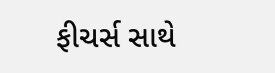ફીચર્સ સાથે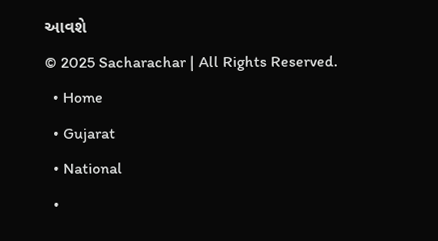આવશે
© 2025 Sacharachar | All Rights Reserved.
  • Home
  • Gujarat
  • National
  •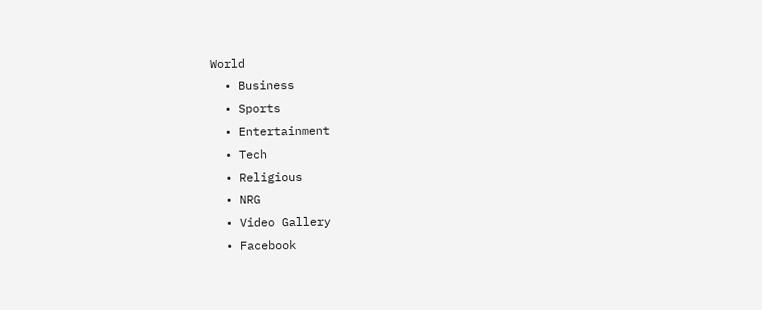World
  • Business
  • Sports
  • Entertainment
  • Tech
  • Religious
  • NRG
  • Video Gallery
  • Facebook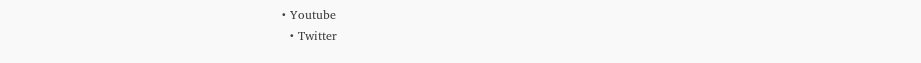• Youtube
  • Twitter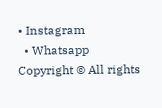• Instagram
  • Whatsapp
Copyright © All rights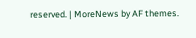reserved. | MoreNews by AF themes.